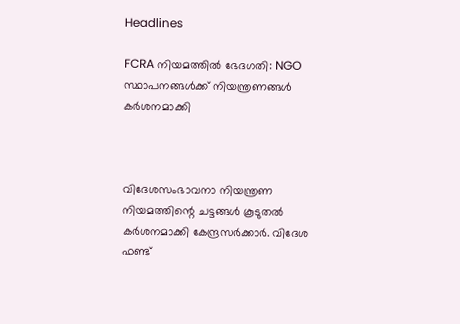Headlines

FCRA നിയമത്തിൽ ഭേദഗതി: NGO സ്ഥാപനങ്ങൾക്ക് നിയന്ത്രണങ്ങൾ കർശനമാക്കി



വിദേശസംഭാവനാ നിയന്ത്രണ നിയമത്തിന്റെ ചട്ടങ്ങൾ കൂടുതൽ കർശനമാക്കി കേന്ദ്രസർക്കാർ. വിദേശ ഫണ്ട്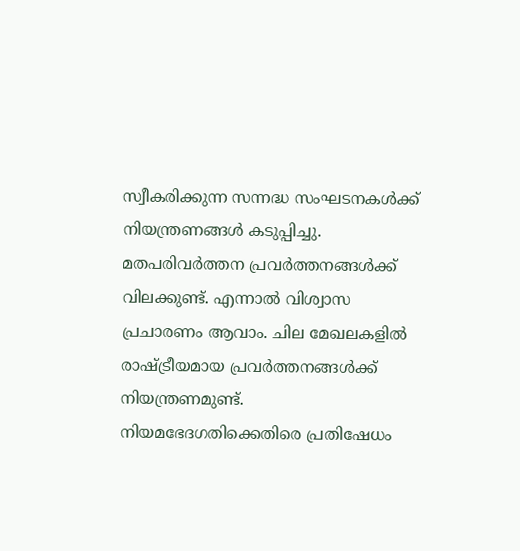സ്വീകരിക്കുന്ന സന്നദ്ധ സംഘടനകൾക്ക് നിയന്ത്രണങ്ങൾ കടുപ്പിച്ചു. മതപരിവർത്തന പ്രവർത്തനങ്ങൾക്ക് വിലക്കുണ്ട്. എന്നാൽ വിശ്വാസ പ്രചാരണം ആവാം. ചില മേഖലകളിൽ രാഷ്ട്രീയമായ പ്രവർത്തനങ്ങൾക്ക് നിയന്ത്രണമുണ്ട്. നിയമഭേദഗതിക്കെതിരെ പ്രതിഷേധം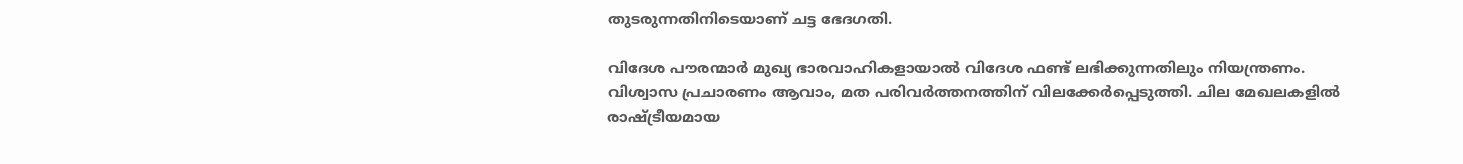തുടരുന്നതിനിടെയാണ് ചട്ട ഭേദഗതി.

വിദേശ പൗരന്മാർ മുഖ്യ ഭാരവാഹികളായാൽ വിദേശ ഫണ്ട് ലഭിക്കുന്നതിലും നിയന്ത്രണം. വിശ്വാസ പ്രചാരണം ആവാം, മത പരിവർത്തനത്തിന് വിലക്കേർപ്പെടുത്തി. ചില മേഖലകളിൽ രാഷ്ട്രീയമായ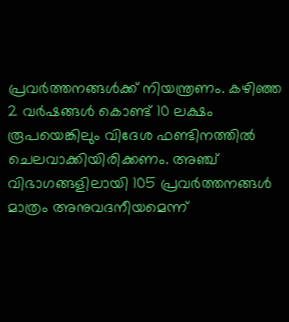പ്രവർത്തനങ്ങൾക്ക് നിയന്ത്രണം. കഴിഞ്ഞ 2 വർഷങ്ങൾ കൊണ്ട് 10 ലക്ഷം രൂപയെങ്കിലും വിദേശ ഫണ്ടിനത്തിൽ ചെലവാക്കിയിരിക്കണം. അഞ്ച് വിഭാഗങ്ങളിലായി 105 പ്രവർത്തനങ്ങൾ മാത്രം അനുവദനീയമെന്ന്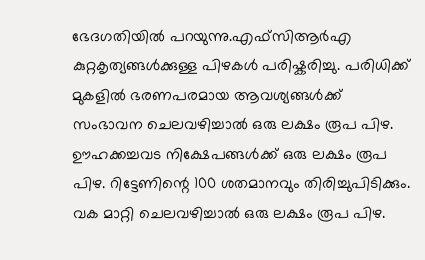ഭേദഗതിയിൽ പറയുന്നു.എഫ്‌സി‌ആർ‌എ കുറ്റകൃത്യങ്ങൾക്കുള്ള പിഴകൾ പരിഷ്കരിച്ചു. പരിധിക്ക് മുകളിൽ ഭരണപരമായ ആവശ്യങ്ങൾക്ക് സംഭാവന ചെലവഴിച്ചാൽ ഒരു ലക്ഷം രൂപ പിഴ. ഊഹക്കച്ചവട നിക്ഷേപങ്ങൾക്ക് ഒരു ലക്ഷം രൂപ പിഴ. റിട്ടേണിന്റെ 100 ശതമാനവും തിരിച്ചുപിടിക്കും. വക മാറ്റി ചെലവഴിച്ചാൽ ഒരു ലക്ഷം രൂപ പിഴ.